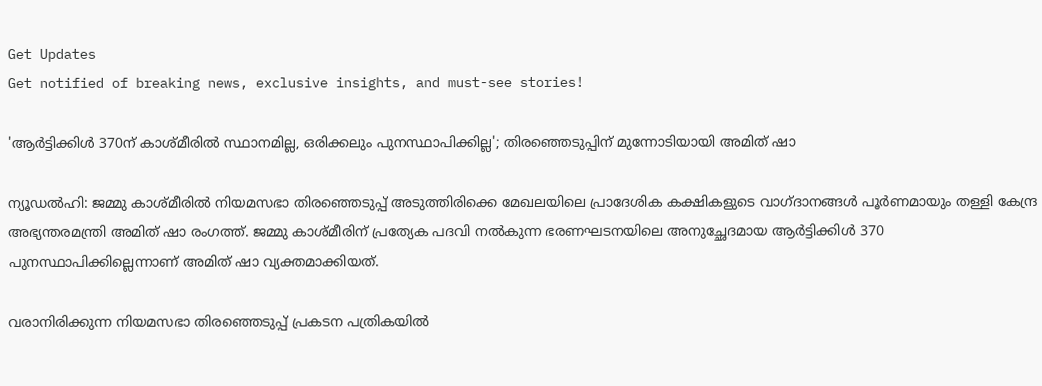Get Updates
Get notified of breaking news, exclusive insights, and must-see stories!

'ആർട്ടിക്കിൾ 370ന് കാശ്‌മീരിൽ സ്ഥാനമില്ല, ഒരിക്കലും പുനസ്ഥാപിക്കില്ല'; തിരഞ്ഞെടുപ്പിന് മുന്നോടിയായി അമിത് ഷാ

ന്യൂഡൽഹി: ജമ്മു കാശ്‌മീരിൽ നിയമസഭാ തിരഞ്ഞെടുപ്പ് അടുത്തിരിക്കെ മേഖലയിലെ പ്രാദേശിക കക്ഷികളുടെ വാഗ്‌ദാനങ്ങൾ പൂർണമായും തള്ളി കേന്ദ്ര അഭ്യന്തരമന്ത്രി അമിത് ഷാ രംഗത്ത്. ജമ്മു കാശ്‌മീരിന് പ്രത്യേക പദവി നൽകുന്ന ഭരണഘടനയിലെ അനുച്ഛേദമായ ആർട്ടിക്കിൾ 370 പുനസ്ഥാപിക്കില്ലെന്നാണ് അമിത് ഷാ വ്യക്തമാക്കിയത്.

വരാനിരിക്കുന്ന നിയമസഭാ തിരഞ്ഞെടുപ്പ് പ്രകടന പത്രികയിൽ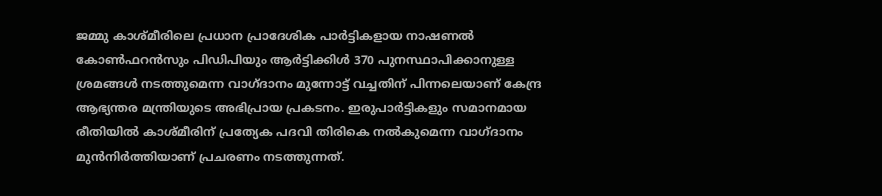ജമ്മു കാശ്‌മീരിലെ പ്രധാന പ്രാദേശിക പാർട്ടികളായ നാഷണൽ കോൺഫറൻസും പിഡിപിയും ആർട്ടിക്കിൾ 370 പുനസ്ഥാപിക്കാനുള്ള ശ്രമങ്ങൾ നടത്തുമെന്ന വാഗ്‌ദാനം മുന്നോട്ട് വച്ചതിന് പിന്നലെയാണ് കേന്ദ്ര ആഭ്യന്തര മന്ത്രിയുടെ അഭിപ്രായ പ്രകടനം. ഇരുപാർട്ടികളും സമാനമായ രീതിയിൽ കാശ്‌മീരിന് പ്രത്യേക പദവി തിരികെ നൽകുമെന്ന വാഗ്‌ദാനം മുൻനിർത്തിയാണ് പ്രചരണം നടത്തുന്നത്.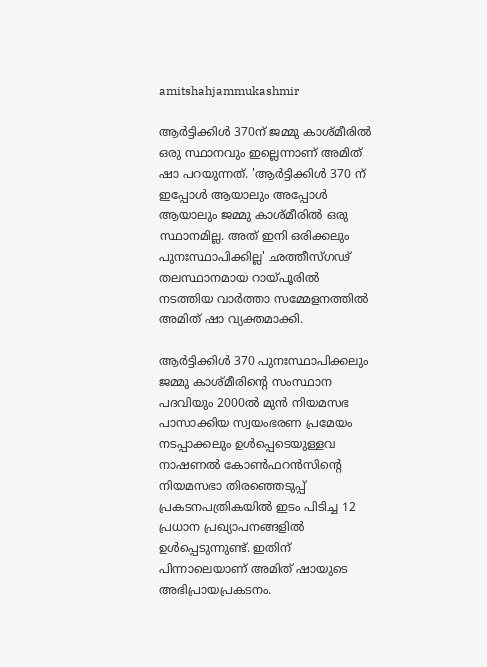amitshahjammukashmir

ആർട്ടിക്കിൾ 370ന് ജമ്മു കാശ്‌മീരിൽ ഒരു സ്ഥാനവും ഇല്ലെന്നാണ് അമിത് ഷാ പറയുന്നത്. 'ആർട്ടിക്കിൾ 370 ന് ഇപ്പോൾ ആയാലും അപ്പോൾ ആയാലും ജമ്മു കാശ്‌മീരിൽ ഒരു സ്ഥാനമില്ല. അത് ഇനി ഒരിക്കലും പുനഃസ്ഥാപിക്കില്ല' ഛത്തീസ്ഗഢ് തലസ്ഥാനമായ റായ്‌പൂരിൽ നടത്തിയ വാർത്താ സമ്മേളനത്തിൽ അമിത് ഷാ വ്യക്തമാക്കി.

ആർട്ടിക്കിൾ 370 പുനഃസ്ഥാപിക്കലും ജമ്മു കാശ്‌മീരിന്റെ സംസ്ഥാന പദവിയും 2000ൽ മുൻ നിയമസഭ പാസാക്കിയ സ്വയംഭരണ പ്രമേയം നടപ്പാക്കലും ഉൾപ്പെടെയുള്ളവ നാഷണൽ കോൺഫറൻസിന്റെ നിയമസഭാ തിരഞ്ഞെടുപ്പ് പ്രകടനപത്രികയിൽ ഇടം പിടിച്ച 12 പ്രധാന പ്രഖ്യാപനങ്ങളിൽ ഉൾപ്പെടുന്നുണ്ട്. ഇതിന് പിന്നാലെയാണ് അമിത് ഷായുടെ അഭിപ്രായപ്രകടനം.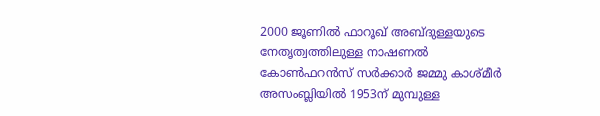2000 ജൂണിൽ ഫാറൂഖ് അബ്ദുള്ളയുടെ നേതൃത്വത്തിലുള്ള നാഷണൽ കോൺഫറൻസ് സർക്കാർ ജമ്മു കാശ്‌മീർ അസംബ്ലിയിൽ 1953ന് മുമ്പുള്ള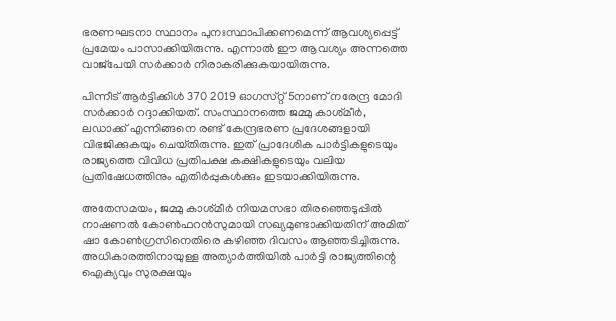ഭരണഘടനാ സ്ഥാനം പുനഃസ്ഥാപിക്കണമെന്ന് ആവശ്യപ്പെട്ട് പ്രമേയം പാസാക്കിയിരുന്നു. എന്നാൽ ഈ ആവശ്യം അന്നത്തെ വാജ്പേയി സർക്കാർ നിരാകരിക്കുകയായിരുന്നു.

പിന്നീട് ആർട്ടിക്കിൾ 370 2019 ഓഗസ്‌റ്റ് 5നാണ് നരേന്ദ്ര മോദി സർക്കാർ റദ്ദാക്കിയത്. സംസ്ഥാനത്തെ ജമ്മു കാശ്‌മീർ, ലഡാക്ക് എന്നിങ്ങനെ രണ്ട് കേന്ദ്രഭരണ പ്രദേശങ്ങളായി വിഭജിക്കുകയും ചെയ്‌തിരുന്നു. ഇത് പ്രാദേശിക പാർട്ടികളുടെയും രാജ്യത്തെ വിവിധ പ്രതിപക്ഷ കക്ഷികളുടെയും വലിയ പ്രതിഷേധത്തിനും എതിർപ്പുകൾക്കും ഇടയാക്കിയിരുന്നു.

അതേസമയം, ജമ്മു കാശ്‌മീർ നിയമസഭാ തിരഞ്ഞെടുപ്പിൽ നാഷണൽ കോൺഫറൻസുമായി സഖ്യമുണ്ടാക്കിയതിന് അമിത് ഷാ കോൺഗ്രസിനെതിരെ കഴിഞ്ഞ ദിവസം ആഞ്ഞടിച്ചിരുന്നു. അധികാരത്തിനായുള്ള അത്യാർത്തിയിൽ പാർട്ടി രാജ്യത്തിന്റെ ഐക്യവും സുരക്ഷയും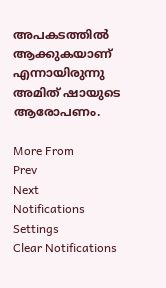അപകടത്തിൽ ആക്കുകയാണ് എന്നായിരുന്നു അമിത് ഷായുടെ ആരോപണം.

More From
Prev
Next
Notifications
Settings
Clear Notifications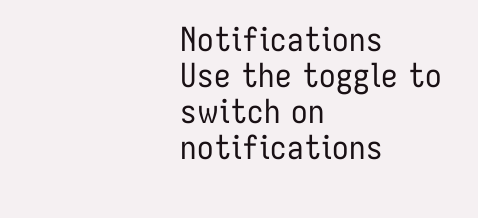Notifications
Use the toggle to switch on notifications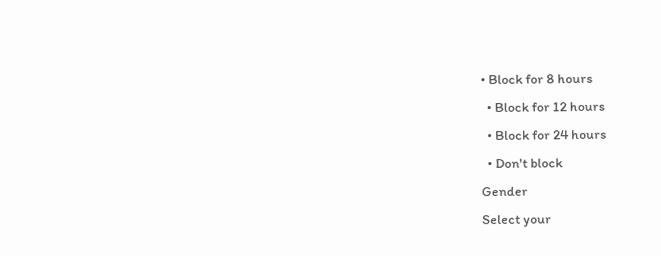• Block for 8 hours
  • Block for 12 hours
  • Block for 24 hours
  • Don't block
Gender
Select your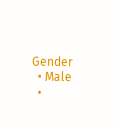Gender
  • Male
  •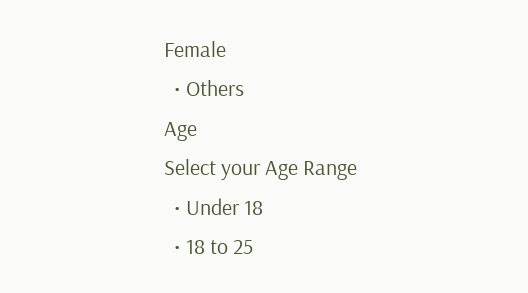Female
  • Others
Age
Select your Age Range
  • Under 18
  • 18 to 25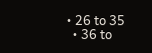• 26 to 35
  • 36 to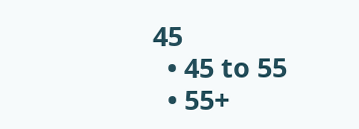45
  • 45 to 55
  • 55+